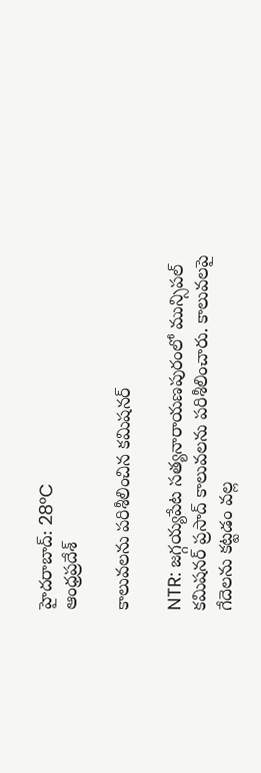హైదరాబాద్: 28°C
ఆంధ్రప్రదేశ్

కాలువలను పరిశీలించిన కమిషనర్

NTR: జగ్గయ్యపేట సత్యనారాయణపురంలో మున్సిపల్ కమిషనర్ ప్రసాద్ కాలువలను పరిశీలించారు. కాలువలపై గేదెలను కట్టడం వల్ల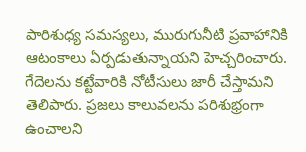పారిశుధ్య సమస్యలు, మురుగునీటి ప్రవాహానికి ఆటంకాలు ఏర్పడుతున్నాయని హెచ్చరించారు. గేదెలను కట్టేవారికి నోటీసులు జారీ చేస్తామని తెలిపారు. ప్రజలు కాలువలను పరిశుభ్రంగా ఉంచాలని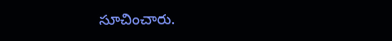సూచించారు.